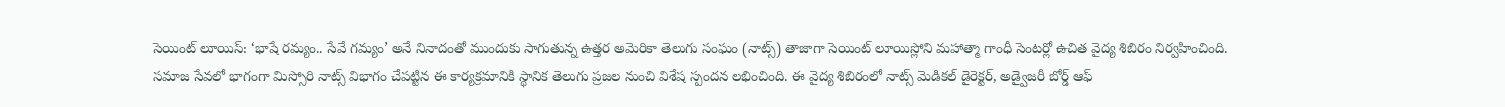సెయింట్ లూయిస్: ‘భాషే రమ్యం.. సేవే గమ్యం’ అనే నినాదంతో ముందుకు సాగుతున్న ఉత్తర అమెరికా తెలుగు సంఘం (నాట్స్) తాజాగా సెయింట్ లూయిస్లోని మహాత్మా గాంధీ సెంటర్లో ఉచిత వైద్య శిబిరం నిర్వహించింది.
సమాజ సేవలో భాగంగా మిస్సోరి నాట్స్ విభాగం చేపట్టిన ఈ కార్యక్రమానికి స్థానిక తెలుగు ప్రజల నుంచి విశేష స్పందన లభించింది. ఈ వైద్య శిబిరంలో నాట్స్ మెడికల్ డైరెక్టర్, అడ్వైజరీ బోర్డ్ ఆఫ్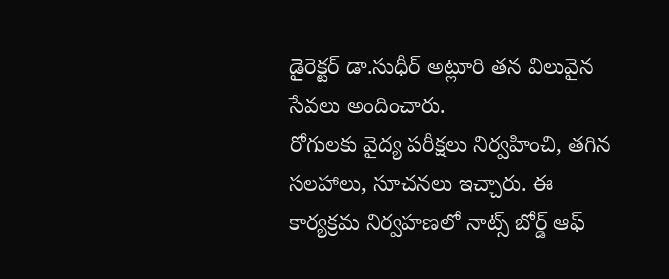డైరెక్టర్ డా.సుధీర్ అట్లూరి తన విలువైన సేవలు అందించారు.
రోగులకు వైద్య పరీక్షలు నిర్వహించి, తగిన సలహాలు, సూచనలు ఇచ్చారు. ఈ కార్యక్రమ నిర్వహణలో నాట్స్ బోర్డ్ ఆఫ్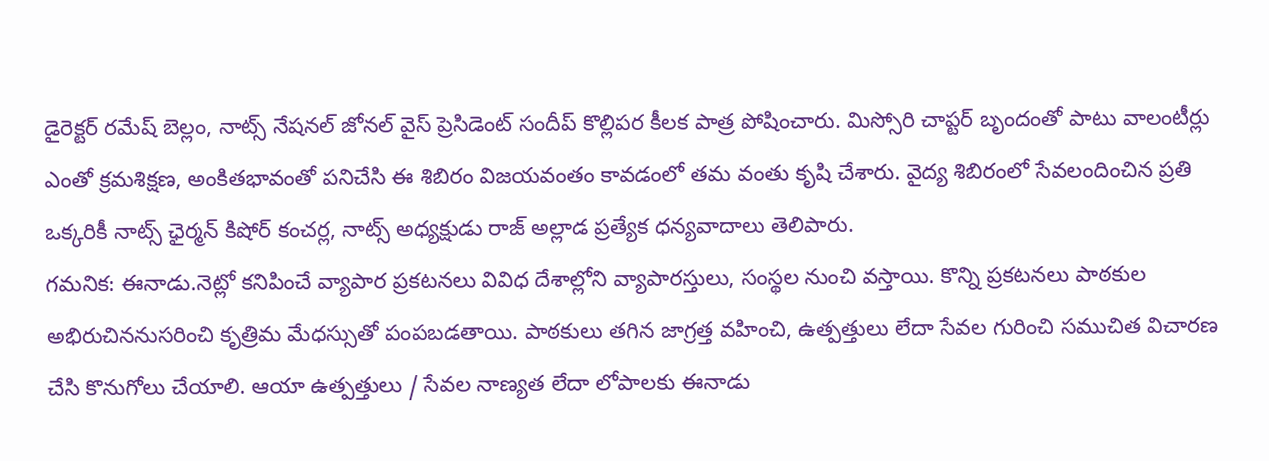డైరెక్టర్ రమేష్ బెల్లం, నాట్స్ నేషనల్ జోనల్ వైస్ ప్రెసిడెంట్ సందీప్ కొల్లిపర కీలక పాత్ర పోషించారు. మిస్సోరి చాప్టర్ బృందంతో పాటు వాలంటీర్లు ఎంతో క్రమశిక్షణ, అంకితభావంతో పనిచేసి ఈ శిబిరం విజయవంతం కావడంలో తమ వంతు కృషి చేశారు. వైద్య శిబిరంలో సేవలందించిన ప్రతి ఒక్కరికీ నాట్స్ ఛైర్మన్ కిషోర్ కంచర్ల, నాట్స్ అధ్యక్షుడు రాజ్ అల్లాడ ప్రత్యేక ధన్యవాదాలు తెలిపారు.
గమనిక: ఈనాడు.నెట్లో కనిపించే వ్యాపార ప్రకటనలు వివిధ దేశాల్లోని వ్యాపారస్తులు, సంస్థల నుంచి వస్తాయి. కొన్ని ప్రకటనలు పాఠకుల అభిరుచిననుసరించి కృత్రిమ మేధస్సుతో పంపబడతాయి. పాఠకులు తగిన జాగ్రత్త వహించి, ఉత్పత్తులు లేదా సేవల గురించి సముచిత విచారణ చేసి కొనుగోలు చేయాలి. ఆయా ఉత్పత్తులు / సేవల నాణ్యత లేదా లోపాలకు ఈనాడు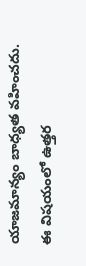యాజమాన్యం బాధ్యత వహించదు. ఈ విషయంలో ఉత్తర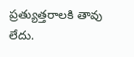ప్రత్యుత్తరాలకి తావు లేదు.